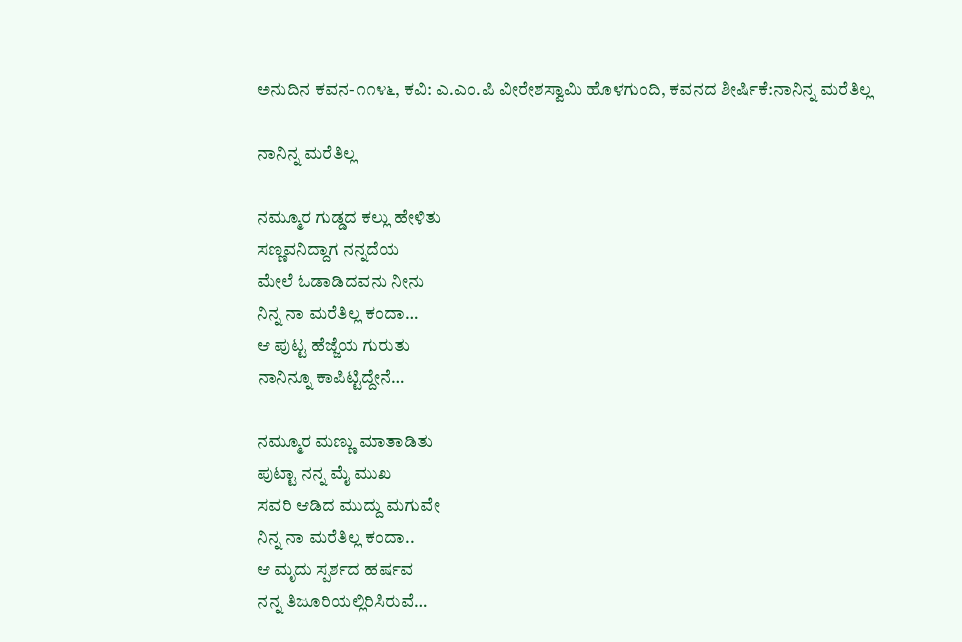ಅನುದಿನ ಕವನ-೧೧೪೬, ಕವಿ: ಎ.ಎಂ.ಪಿ ವೀರೇಶಸ್ವಾಮಿ ಹೊಳಗುಂದಿ, ಕವನದ ಶೀರ್ಷಿಕೆ:ನಾನಿನ್ನ ಮರೆತಿಲ್ಲ

ನಾನಿನ್ನ ಮರೆತಿಲ್ಲ

ನಮ್ಮೂರ ಗುಡ್ಡದ ಕಲ್ಲು ಹೇಳಿತು
ಸಣ್ಣವನಿದ್ದಾಗ ನನ್ನದೆಯ
ಮೇಲೆ ಓಡಾಡಿದವನು ನೀನು
ನಿನ್ನ ನಾ ಮರೆತಿಲ್ಲ ಕಂದಾ…
ಆ ಪುಟ್ಟ ಹೆಜ್ಜೆಯ ಗುರುತು
ನಾನಿನ್ನೂ ಕಾಪಿಟ್ಟಿದ್ದೇನೆ…

ನಮ್ಮೂರ ಮಣ್ಣು ಮಾತಾಡಿತು
ಪುಟ್ಟಾ ನನ್ನ ಮೈ ಮುಖ
ಸವರಿ ಆಡಿದ ಮುದ್ದು ಮಗುವೇ
ನಿನ್ನ ನಾ ಮರೆತಿಲ್ಲ ಕಂದಾ..
ಆ ಮೃದು ಸ್ಪರ್ಶದ ಹರ್ಷವ
ನನ್ನ ತಿಜೂರಿಯಲ್ಲಿರಿಸಿರುವೆ…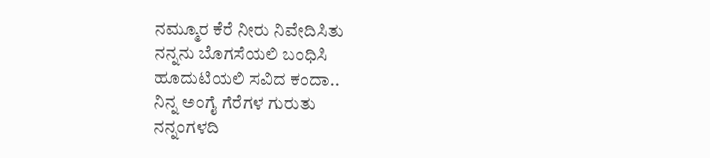ನಮ್ಮೂರ ಕೆರೆ ನೀರು ನಿವೇದಿಸಿತು
ನನ್ನನು ಬೊಗಸೆಯಲಿ ಬಂಧಿಸಿ
ಹೂದುಟಿಯಲಿ ಸವಿದ ಕಂದಾ..
ನಿನ್ನ ಅಂಗೈ ಗೆರೆಗಳ ಗುರುತು
ನನ್ನಂಗಳದಿ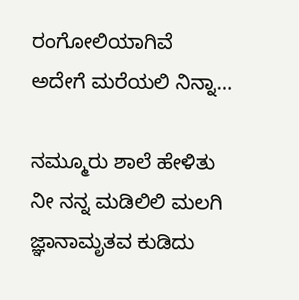ರಂಗೋಲಿಯಾಗಿವೆ
ಅದೇಗೆ ಮರೆಯಲಿ ನಿನ್ನಾ…

ನಮ್ಮೂರು ಶಾಲೆ ಹೇಳಿತು
ನೀ ನನ್ನ ಮಡಿಲಿಲಿ ಮಲಗಿ
ಜ್ಞಾನಾಮೃತವ ಕುಡಿದು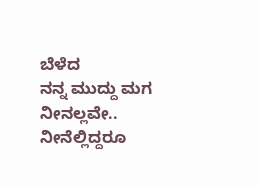ಬೆಳೆದ
ನನ್ನ ಮುದ್ದು ಮಗ ನೀನಲ್ಲವೇ..
ನೀನೆಲ್ಲಿದ್ದರೂ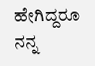ಹೇಗಿದ್ದರೂ
ನನ್ನ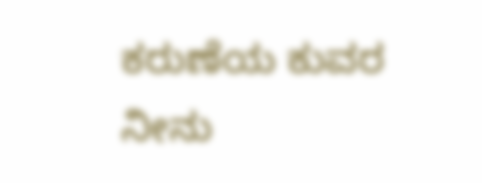ಕರುಣೆಯ ಕುವರ ನೀನು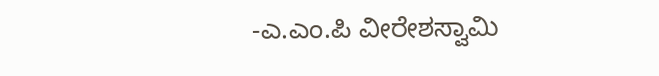-ಎ.ಎಂ.ಪಿ ವೀರೇಶಸ್ವಾಮಿ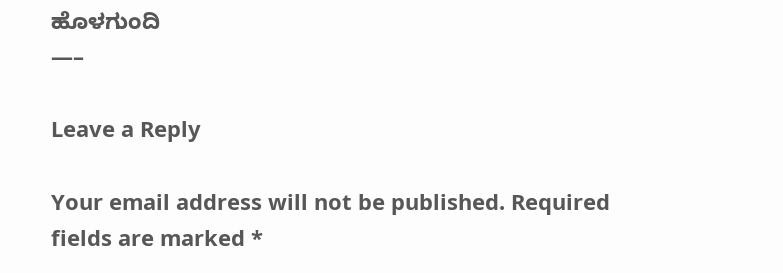ಹೊಳಗುಂದಿ
—–

Leave a Reply

Your email address will not be published. Required fields are marked *